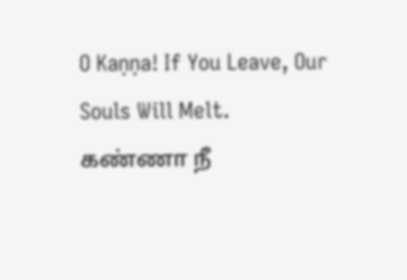O Kaṇṇa! If You Leave, Our Souls Will Melt.
கண்ணா நீ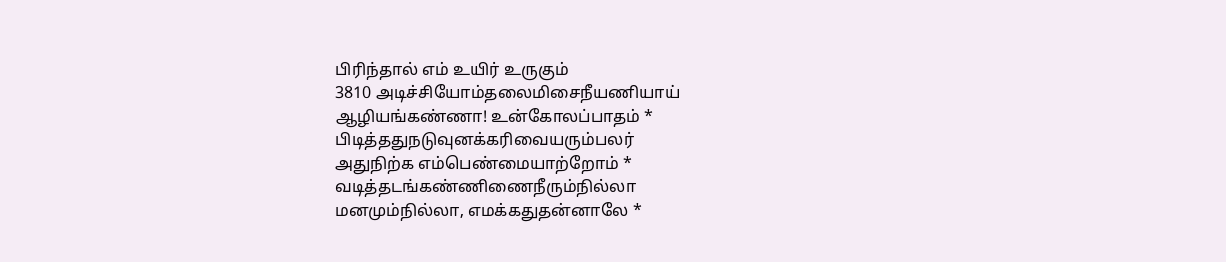பிரிந்தால் எம் உயிர் உருகும்
3810 அடிச்சியோம்தலைமிசைநீயணியாய்
ஆழியங்கண்ணா! உன்கோலப்பாதம் *
பிடித்ததுநடுவுனக்கரிவையரும்பலர்
அதுநிற்க எம்பெண்மையாற்றோம் *
வடித்தடங்கண்ணிணைநீரும்நில்லா
மனமும்நில்லா, எமக்கதுதன்னாலே *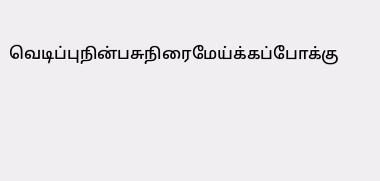வெடிப்புநின்பசுநிரைமேய்க்கப்போக்கு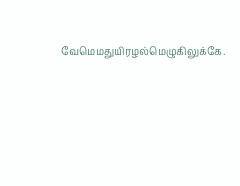வேமெமதுயிரழல்மெழுகிலுக்கே.